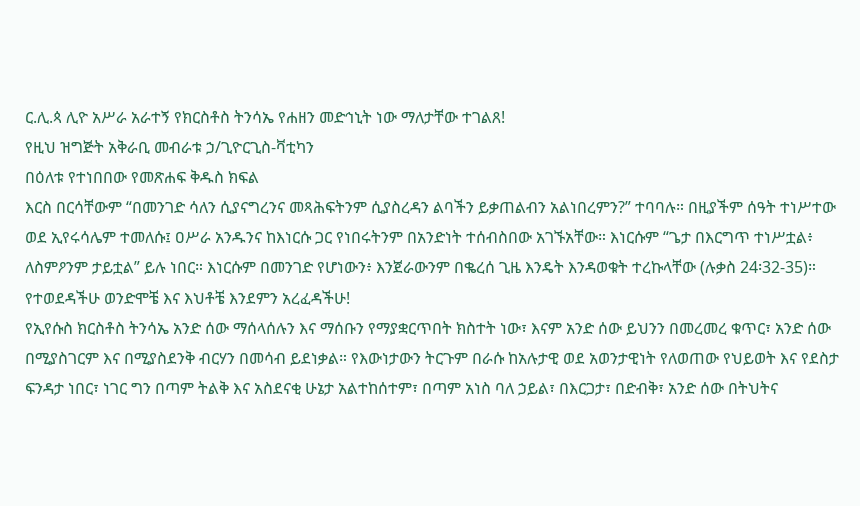ር.ሊ.ጳ ሊዮ አሥራ አራተኝ የክርስቶስ ትንሳኤ የሐዘን መድኅኒት ነው ማለታቸው ተገልጸ!
የዚህ ዝግጅት አቅራቢ መብራቱ ኃ/ጊዮርጊስ-ቫቲካን
በዕለቱ የተነበበው የመጽሐፍ ቅዱስ ክፍል
እርስ በርሳቸውም “በመንገድ ሳለን ሲያናግረንና መጻሕፍትንም ሲያስረዳን ልባችን ይቃጠልብን አልነበረምን?” ተባባሉ። በዚያችም ሰዓት ተነሥተው ወደ ኢየሩሳሌም ተመለሱ፤ ዐሥራ አንዱንና ከእነርሱ ጋር የነበሩትንም በአንድነት ተሰብስበው አገኙአቸው። እነርሱም “ጌታ በእርግጥ ተነሥቷል፥ ለስምዖንም ታይቷል” ይሉ ነበር። እነርሱም በመንገድ የሆነውን፥ እንጀራውንም በቈረሰ ጊዜ እንዴት እንዳወቁት ተረኩላቸው (ሉቃስ 24፡32-35)።
የተወደዳችሁ ወንድሞቼ እና እህቶቼ እንደምን አረፈዳችሁ!
የኢየሱስ ክርስቶስ ትንሳኤ አንድ ሰው ማሰላሰሉን እና ማሰቡን የማያቋርጥበት ክስተት ነው፣ እናም አንድ ሰው ይህንን በመረመረ ቁጥር፣ አንድ ሰው በሚያስገርም እና በሚያስደንቅ ብርሃን በመሳብ ይደነቃል። የእውነታውን ትርጉም በራሱ ከአሉታዊ ወደ አወንታዊነት የለወጠው የህይወት እና የደስታ ፍንዳታ ነበር፣ ነገር ግን በጣም ትልቅ እና አስደናቂ ሁኔታ አልተከሰተም፣ በጣም አነስ ባለ ኃይል፣ በእርጋታ፣ በድብቅ፣ አንድ ሰው በትህትና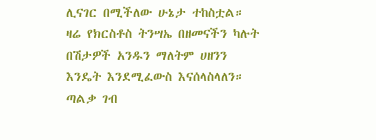ሊናገር በሚችለው ሁኔታ ተከስቷል።
ዛሬ የክርስቶስ ትንሣኤ በዘመናችን ካሉት በሽታዎች አንዱን ማለትም ሀዘንን እንዴት እንደሚፈውስ እናሰላስላለን። ጣልቃ ገብ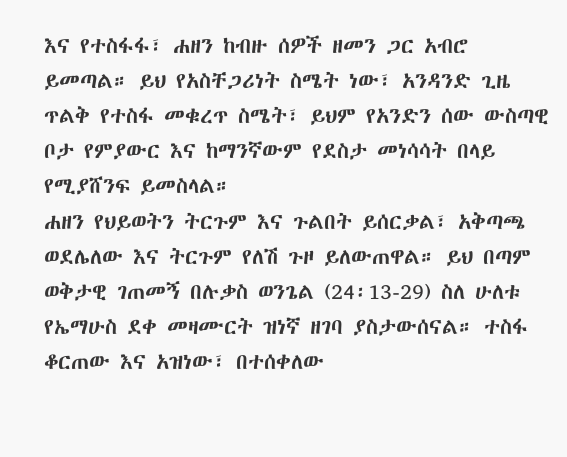እና የተስፋፋ፣ ሐዘን ከብዙ ሰዎች ዘመን ጋር አብሮ ይመጣል። ይህ የአስቸጋሪነት ስሜት ነው፣ አንዳንድ ጊዜ ጥልቅ የተስፋ መቁረጥ ስሜት፣ ይህም የአንድን ሰው ውስጣዊ ቦታ የምያውር እና ከማንኛውም የደስታ መነሳሳት በላይ የሚያሸንፍ ይመስላል።
ሐዘን የህይወትን ትርጉም እና ጉልበት ይሰርቃል፣ አቅጣጫ ወደሌለው እና ትርጉም የለሽ ጉዞ ይለውጠዋል። ይህ በጣም ወቅታዊ ገጠመኝ በሉቃስ ወንጌል (24፡13-29) ስለ ሁለቱ የኤማሁስ ደቀ መዛሙርት ዝነኛ ዘገባ ያስታውሰናል። ተስፋ ቆርጠው እና አዝነው፣ በተሰቀለው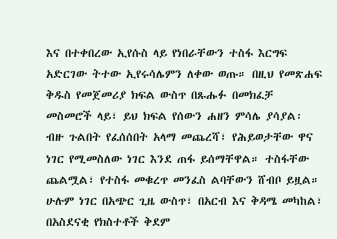እና በተቀበረው ኢየሱስ ላይ የነበራቸውን ተስፋ እርግፍ አድርገው ትተው ኢየሩሳሌምን ለቀው ወጡ። በዚህ የመጽሐፍ ቅዱስ የመጀመሪያ ክፍል ውስጥ በጹሑፉ በመክፈቻ መስመሮች ላይ፣ ይህ ክፍል የሰውን ሐዘን ምሳሌ ያሳያል፡ ብዙ ጉልበት የፈሰሰበት አላማ መጨረሻ፣ የሕይወታቸው ዋና ነገር የሚመስለው ነገር እንደ ጠፋ ይሰማቸዋል። ተስፋቸው ጨልሟል፣ የተስፋ መቁረጥ መንፈስ ልባቸውን ሸብቦ ይዟል። ሁሉም ነገር በአጭር ጊዜ ውስጥ፣ በአርብ እና ቅዳሜ መካከል፣ በአስደናቂ የክስተቶች ቅደም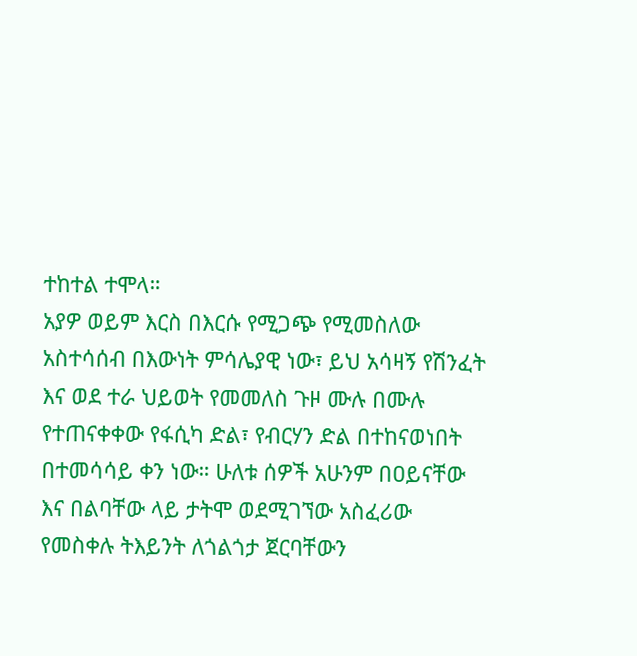ተከተል ተሞላ።
አያዎ ወይም እርስ በእርሱ የሚጋጭ የሚመስለው አስተሳሰብ በእውነት ምሳሌያዊ ነው፣ ይህ አሳዛኝ የሽንፈት እና ወደ ተራ ህይወት የመመለስ ጉዞ ሙሉ በሙሉ የተጠናቀቀው የፋሲካ ድል፣ የብርሃን ድል በተከናወነበት በተመሳሳይ ቀን ነው። ሁለቱ ሰዎች አሁንም በዐይናቸው እና በልባቸው ላይ ታትሞ ወደሚገኘው አስፈሪው የመስቀሉ ትእይንት ለጎልጎታ ጀርባቸውን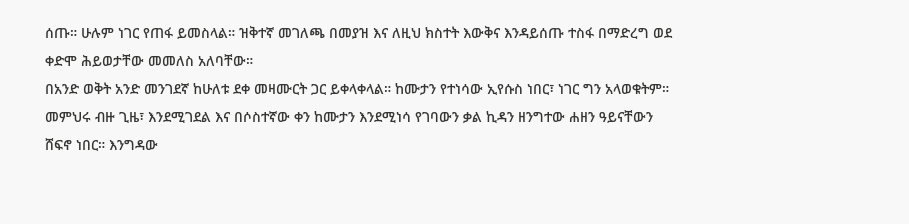ሰጡ። ሁሉም ነገር የጠፋ ይመስላል። ዝቅተኛ መገለጫ በመያዝ እና ለዚህ ክስተት እውቅና እንዳይሰጡ ተስፋ በማድረግ ወደ ቀድሞ ሕይወታቸው መመለስ አለባቸው።
በአንድ ወቅት አንድ መንገደኛ ከሁለቱ ደቀ መዛሙርት ጋር ይቀላቀላል። ከሙታን የተነሳው ኢየሱስ ነበር፣ ነገር ግን አላወቁትም። መምህሩ ብዙ ጊዜ፣ እንደሚገደል እና በሶስተኛው ቀን ከሙታን እንደሚነሳ የገባውን ቃል ኪዳን ዘንግተው ሐዘን ዓይናቸውን ሸፍኖ ነበር። እንግዳው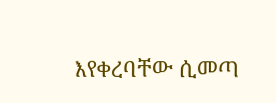እየቀረባቸው ሲመጣ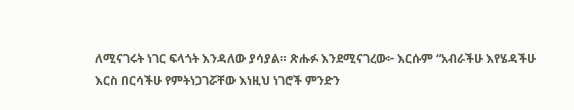ለሚናገሩት ነገር ፍላጎት እንዳለው ያሳያል። ጽሑፉ እንደሚናገረው፦ እርሱም “አብራችሁ እየሄዳችሁ እርስ በርሳችሁ የምትነጋገሯቸው እነዚህ ነገሮች ምንድን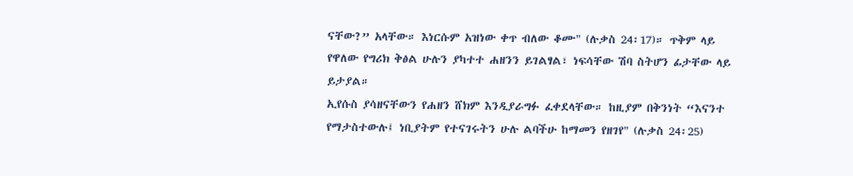ናቸው?” አላቸው። እነርሱም አዝነው ቀጥ ብለው ቆሙ" (ሉቃስ 24፡17)። ጥቅም ላይ የዋለው የግሪክ ቅፅል ሁሉን ያካተተ ሐዘንን ይገልፃል፣ ነፍሳቸው ሽባ ስትሆን ፊታቸው ላይ ይታያል።
ኢየሱስ ያሳዘናቸውን የሐዘን ሸክም እንዲያራግፉ ፈቀደላቸው። ከዚያም በቅንነት “እናንተ የማታስተውሉ፤ ነቢያትም የተናገሩትን ሁሉ ልባችሁ ከማመን የዘገየ" (ሉቃስ 24፡25)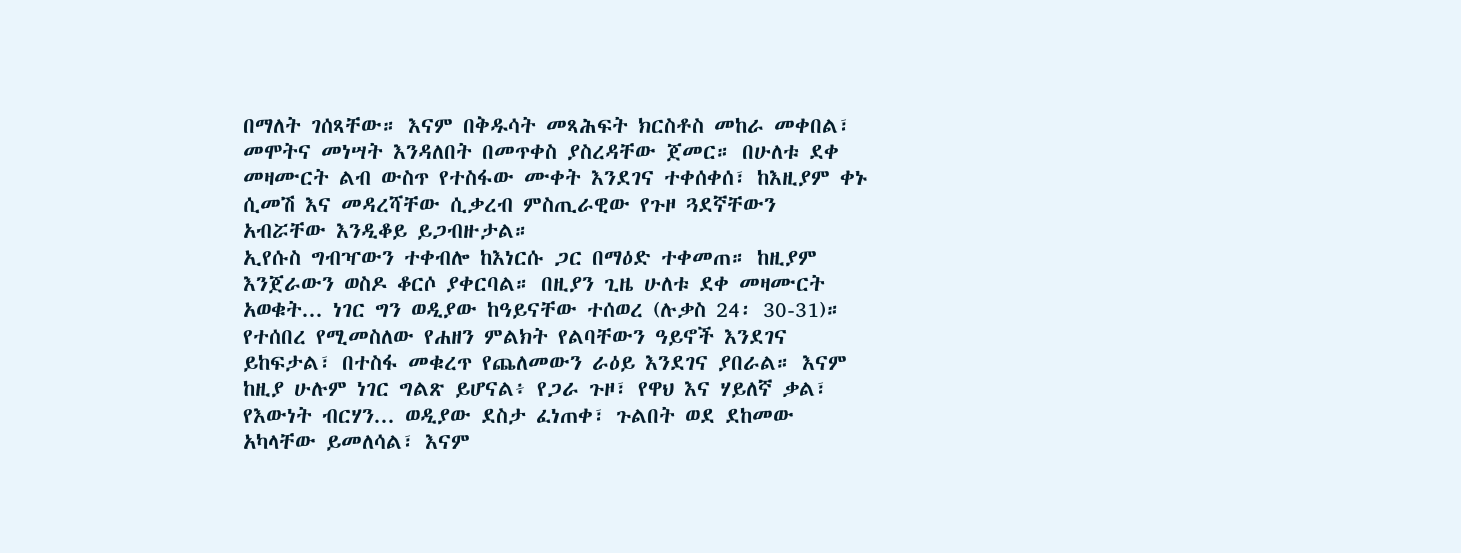በማለት ገሰጻቸው። እናም በቅዱሳት መጻሕፍት ክርስቶስ መከራ መቀበል፣ መሞትና መነሣት እንዳለበት በመጥቀስ ያስረዳቸው ጀመር። በሁለቱ ደቀ መዛሙርት ልብ ውስጥ የተስፋው ሙቀት እንደገና ተቀሰቀሰ፣ ከእዚያም ቀኑ ሲመሽ እና መዳረሻቸው ሲቃረብ ምስጢራዊው የጉዞ ጓደኛቸውን አብሯቸው እንዲቆይ ይጋብዙታል።
ኢየሱስ ግብዣውን ተቀብሎ ከእነርሱ ጋር በማዕድ ተቀመጠ። ከዚያም እንጀራውን ወስዶ ቆርሶ ያቀርባል። በዚያን ጊዜ ሁለቱ ደቀ መዛሙርት አወቁት... ነገር ግን ወዲያው ከዓይናቸው ተሰወረ (ሉቃስ 24፡ 30-31)። የተሰበረ የሚመስለው የሐዘን ምልክት የልባቸውን ዓይኖች እንደገና ይከፍታል፣ በተስፋ መቁረጥ የጨለመውን ራዕይ እንደገና ያበራል። እናም ከዚያ ሁሉም ነገር ግልጽ ይሆናል፥ የጋራ ጉዞ፣ የዋህ እና ሃይለኛ ቃል፣ የእውነት ብርሃን... ወዲያው ደስታ ፈነጠቀ፣ ጉልበት ወደ ደከመው አካላቸው ይመለሳል፣ እናም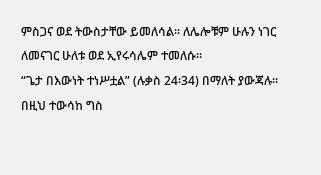ምስጋና ወደ ትውስታቸው ይመለሳል። ለሌሎቹም ሁሉን ነገር ለመናገር ሁለቱ ወደ ኢየሩሳሌም ተመለሱ።
“ጌታ በእውነት ተነሥቷል” (ሉቃስ 24፡34) በማለት ያውጃሉ። በዚህ ተውሳከ ግስ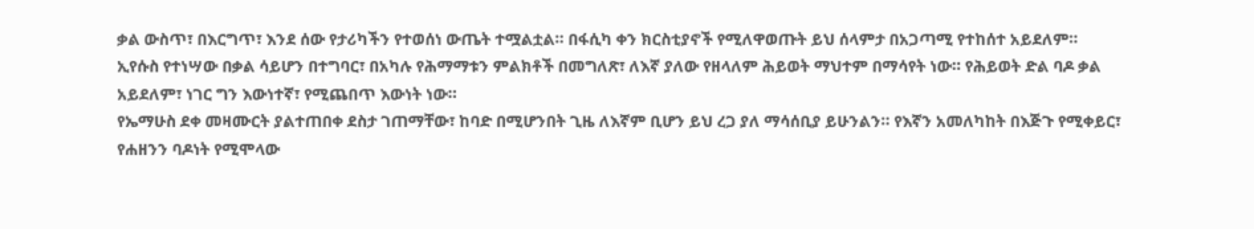ቃል ውስጥ፣ በእርግጥ፣ እንደ ሰው የታሪካችን የተወሰነ ውጤት ተሟልቷል። በፋሲካ ቀን ክርስቲያኖች የሚለዋወጡት ይህ ሰላምታ በአጋጣሚ የተከሰተ አይደለም። ኢየሱስ የተነሣው በቃል ሳይሆን በተግባር፣ በአካሉ የሕማማቱን ምልክቶች በመግለጽ፣ ለእኛ ያለው የዘላለም ሕይወት ማህተም በማሳየት ነው። የሕይወት ድል ባዶ ቃል አይደለም፣ ነገር ግን እውነተኛ፣ የሚጨበጥ እውነት ነው።
የኤማሁስ ደቀ መዛሙርት ያልተጠበቀ ደስታ ገጠማቸው፣ ከባድ በሚሆንበት ጊዜ ለእኛም ቢሆን ይህ ረጋ ያለ ማሳሰቢያ ይሁንልን። የእኛን አመለካከት በእጅጉ የሚቀይር፣ የሐዘንን ባዶነት የሚሞላው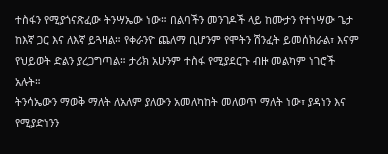ተስፋን የሚያጎናጽፈው ትንሣኤው ነው። በልባችን መንገዶች ላይ ከሙታን የተነሣው ጌታ ከእኛ ጋር እና ለእኛ ይጓዛል። የቀራንዮ ጨለማ ቢሆንም የሞትን ሽንፈት ይመሰክራል፣ እናም የህይወት ድልን ያረጋግጣል። ታሪክ አሁንም ተስፋ የሚያደርጉ ብዙ መልካም ነገሮች አሉት።
ትንሳኤውን ማወቅ ማለት ለአለም ያለውን አመለካከት መለወጥ ማለት ነው፣ ያዳነን እና የሚያድነንን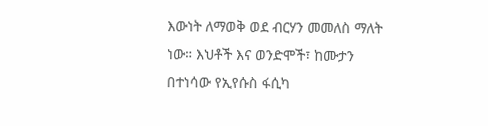እውነት ለማወቅ ወደ ብርሃን መመለስ ማለት ነው። እህቶች እና ወንድሞች፣ ከሙታን በተነሳው የኢየሱስ ፋሲካ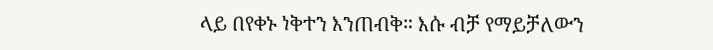ላይ በየቀኑ ነቅተን እንጠብቅ። እሱ ብቻ የማይቻለውን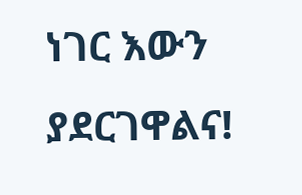ነገር እውን ያደርገዋልና!